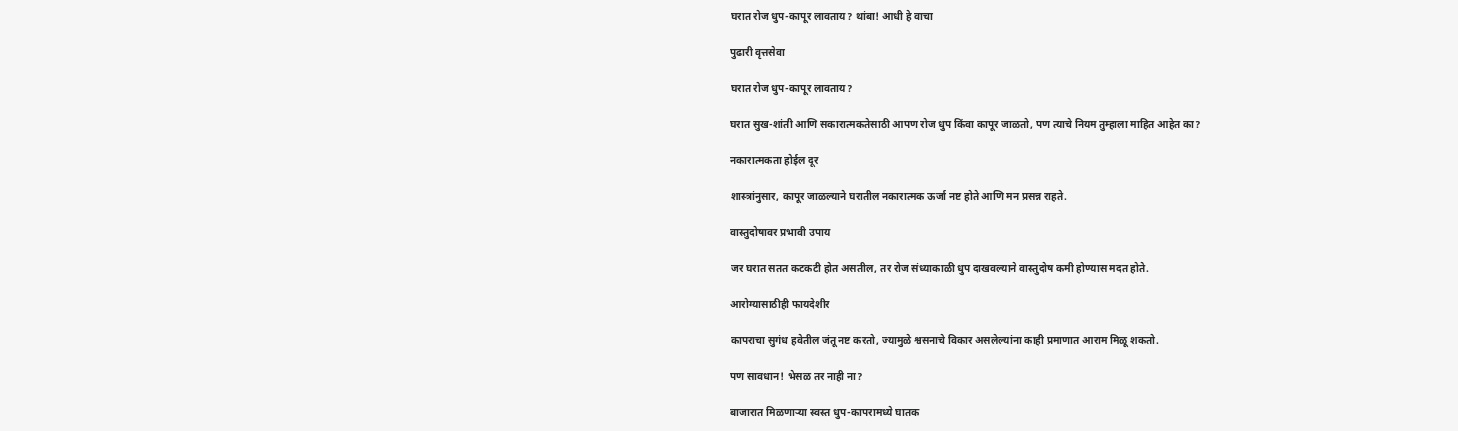घरात रोज धुप-कापूर लावताय? थांबा! आधी हे वाचा

पुढारी वृत्तसेवा

घरात रोज धुप-कापूर लावताय?

घरात सुख-शांती आणि सकारात्मकतेसाठी आपण रोज धुप किंवा कापूर जाळतो, पण त्याचे नियम तुम्हाला माहित आहेत का?

नकारात्मकता होईल दूर

शास्त्रांनुसार, कापूर जाळल्याने घरातील नकारात्मक ऊर्जा नष्ट होते आणि मन प्रसन्न राहते.

वास्तुदोषावर प्रभावी उपाय

जर घरात सतत कटकटी होत असतील, तर रोज संध्याकाळी धुप दाखवल्याने वास्तुदोष कमी होण्यास मदत होते.

आरोग्यासाठीही फायदेशीर

कापराचा सुगंध हवेतील जंतू नष्ट करतो, ज्यामुळे श्वसनाचे विकार असलेल्यांना काही प्रमाणात आराम मिळू शकतो.

पण सावधान! भेसळ तर नाही ना?

बाजारात मिळणाऱ्या स्वस्त धुप-कापरामध्ये घातक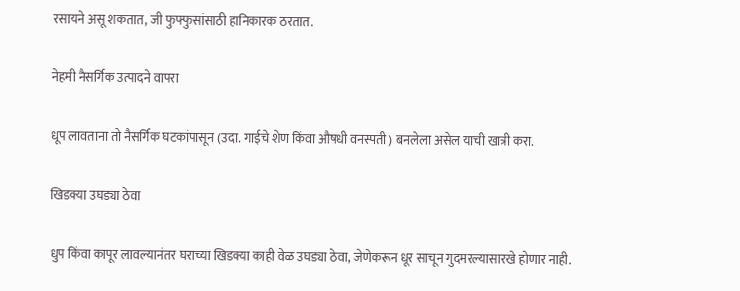रसायने असू शकतात, जी फुफ्फुसांसाठी हानिकारक ठरतात.

नेहमी नैसर्गिक उत्पादने वापरा

धूप लावताना तो नैसर्गिक घटकांपासून (उदा. गाईचे शेण किंवा औषधी वनस्पती) बनलेला असेल याची खात्री करा.

खिडक्या उघड्या ठेवा

धुप किंवा कापूर लावल्यानंतर घराच्या खिडक्या काही वेळ उघड्या ठेवा, जेणेकरून धूर साचून गुदमरल्यासारखे होणार नाही.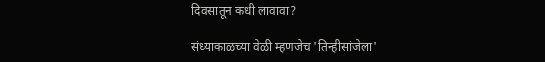दिवसातून कधी लावावा?

संध्याकाळच्या वेळी म्हणजेच 'तिन्हीसांजेला'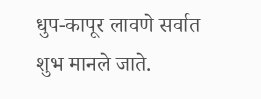धुप-कापूर लावणे सर्वात शुभ मानले जाते.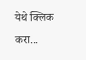येथे क्लिक करा...